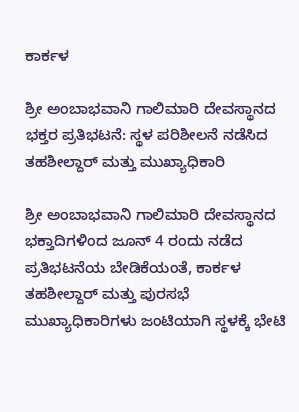ಕಾರ್ಕಳ

ಶ್ರೀ ಅಂಬಾಭವಾನಿ ಗಾಲಿಮಾರಿ ದೇವಸ್ಥಾನದ ಭಕ್ತರ ಪ್ರತಿಭಟನೆ: ಸ್ಥಳ ಪರಿಶೀಲನೆ ನಡೆಸಿದ ತಹಶೀಲ್ದಾರ್ ಮತ್ತು ಮುಖ್ಯಾಧಿಕಾರಿ

ಶ್ರೀ ಅಂಬಾಭವಾನಿ ಗಾಲಿಮಾರಿ ದೇವಸ್ಥಾನದ ಭಕ್ತಾದಿಗಳಿಂದ ಜೂನ್ 4 ರಂದು ನಡೆದ ಪ್ರತಿಭಟನೆಯ ಬೇಡಿಕೆಯಂತೆ, ಕಾರ್ಕಳ ತಹಶೀಲ್ದಾರ್ ಮತ್ತು ಪುರಸಭೆ ಮುಖ್ಯಾಧಿಕಾರಿಗಳು ಜಂಟಿಯಾಗಿ ಸ್ಥಳಕ್ಕೆ ಭೇಟಿ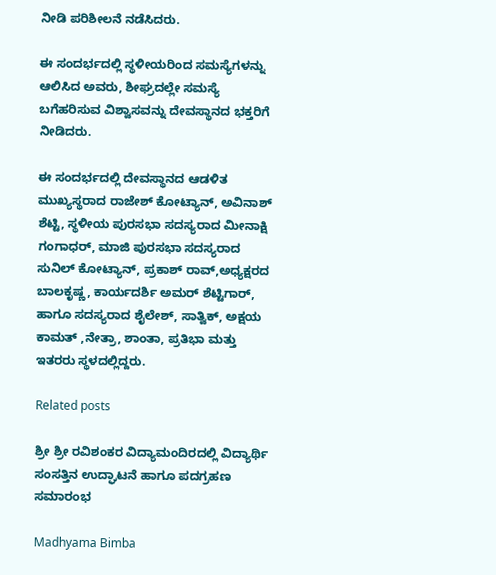ನೀಡಿ ಪರಿಶೀಲನೆ ನಡೆಸಿದರು.

ಈ ಸಂದರ್ಭದಲ್ಲಿ ಸ್ಥಳೀಯರಿಂದ ಸಮಸ್ಯೆಗಳನ್ನು ಆಲಿಸಿದ ಅವರು, ಶೀಘ್ರದಲ್ಲೇ ಸಮಸ್ಯೆ ಬಗೆಹರಿಸುವ ವಿಶ್ವಾಸವನ್ನು ದೇವಸ್ಥಾನದ ಭಕ್ತರಿಗೆ ನೀಡಿದರು.

ಈ ಸಂದರ್ಭದಲ್ಲಿ ದೇವಸ್ಥಾನದ ಆಡಳಿತ ಮುಖ್ಯಸ್ಥರಾದ ರಾಜೇಶ್ ಕೋಟ್ಯಾನ್, ಅವಿನಾಶ್ ಶೆಟ್ಟಿ, ಸ್ಥಳೀಯ ಪುರಸಭಾ ಸದಸ್ಯರಾದ ಮೀನಾಕ್ಷಿ ಗಂಗಾಧರ್, ಮಾಜಿ ಪುರಸಭಾ ಸದಸ್ಯರಾದ ಸುನಿಲ್ ಕೋಟ್ಯಾನ್, ಪ್ರಕಾಶ್ ರಾವ್,ಅಧ್ಯಕ್ಷರದ ಬಾಲಕೃಷ್ಣ, ಕಾರ್ಯದರ್ಶಿ ಅಮರ್ ಶೆಟ್ಟಿಗಾರ್, ಹಾಗೂ ಸದಸ್ಯರಾದ ಶೈಲೇಶ್, ಸಾತ್ವಿಕ್, ಅಕ್ಷಯ ಕಾಮತ್ ,ನೇತ್ರಾ, ಶಾಂತಾ, ಪ್ರತಿಭಾ ಮತ್ತು ಇತರರು ಸ್ಥಳದಲ್ಲಿದ್ದರು.

Related posts

ಶ್ರೀ ಶ್ರೀ ರವಿಶಂಕರ ವಿದ್ಯಾಮಂದಿರದಲ್ಲಿ ವಿದ್ಯಾರ್ಥಿ ಸಂಸತ್ತಿನ ಉದ್ಘಾಟನೆ ಹಾಗೂ ಪದಗ್ರಹಣ ಸಮಾರಂಭ

Madhyama Bimba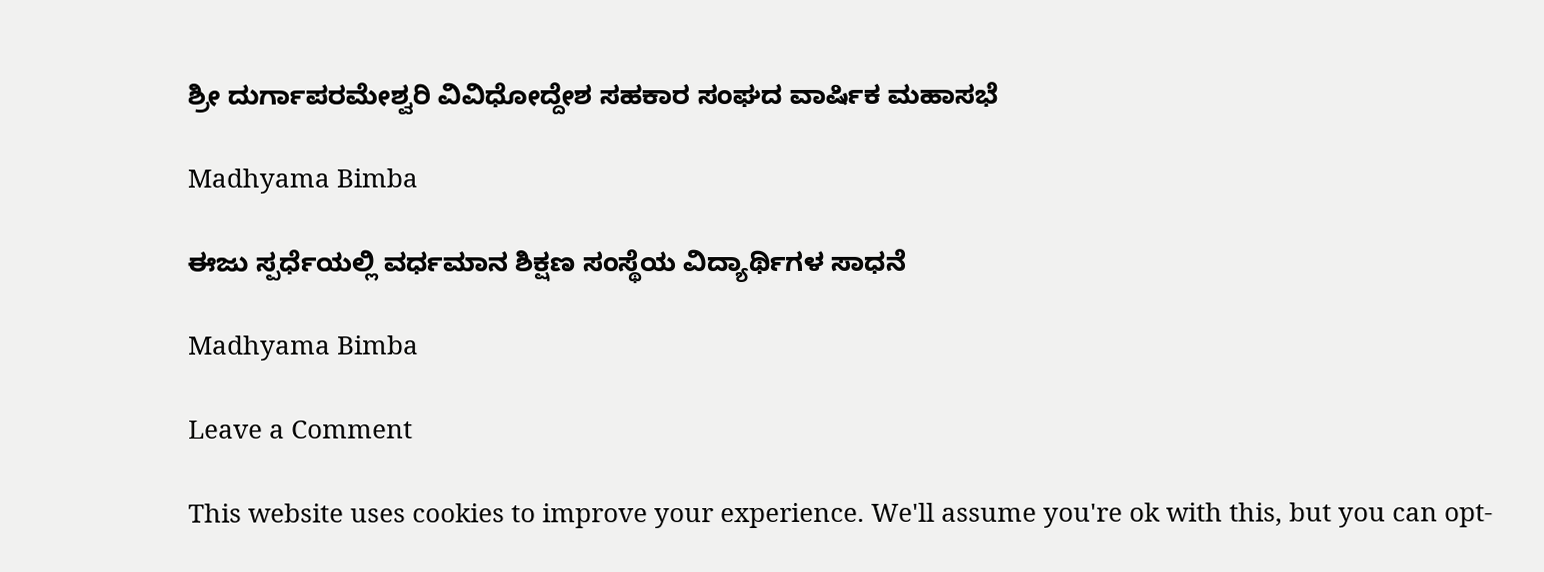ಶ್ರೀ ದುರ್ಗಾಪರಮೇಶ್ವರಿ ವಿವಿಧೋದ್ದೇಶ ಸಹಕಾರ ಸಂಘದ ವಾರ್ಷಿಕ ಮಹಾಸಭೆ

Madhyama Bimba

ಈಜು ಸ್ಪರ್ಧೆಯಲ್ಲಿ ವರ್ಧಮಾನ ಶಿಕ್ಷಣ ಸಂಸ್ಥೆಯ ವಿದ್ಯಾರ್ಥಿಗಳ ಸಾಧನೆ

Madhyama Bimba

Leave a Comment

This website uses cookies to improve your experience. We'll assume you're ok with this, but you can opt-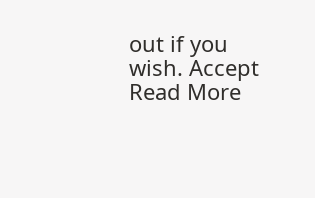out if you wish. Accept Read More